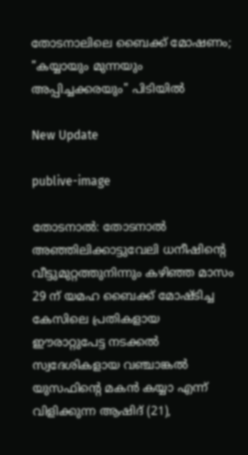തോടനാലിലെ ബൈക്ക് മോഷണം; "കയ്യായും മുന്നയും അപ്പിച്ചക്കരയും" പിടിയിൽ

New Update

publive-image

തോടനാല്‍: തോടനാൽ അഞ്ഞിലിക്കാട്ടുവേലി ധനീഷിന്റെ വീട്ടുമുറ്റത്തുനിന്നും കഴിഞ്ഞ മാസം 29 ന് യമഹ ബൈക്ക് മോഷ്ടിച്ച കേസിലെ പ്രതികളായ ഈരാറ്റുപേട്ട നടക്കൽ സ്വദേശികളായ വഞ്ചാങ്കൽ യുസഫിന്റെ മകൻ കയ്യാ എന്ന് വിളിക്കുന്ന ആഷിദ് (21),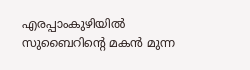എരപ്പാംകുഴിയിൽ സുബൈറിന്റെ മകൻ മുന്ന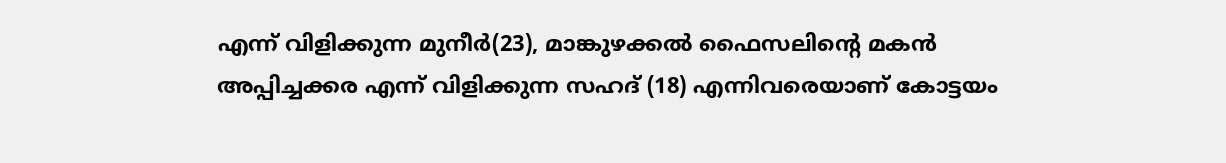എന്ന് വിളിക്കുന്ന മുനീർ(23), മാങ്കുഴക്കൽ ഫൈസലിന്റെ മകൻ അപ്പിച്ചക്കര എന്ന് വിളിക്കുന്ന സഹദ് (18) എന്നിവരെയാണ് കോട്ടയം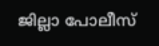ജില്ലാ പോലീസ്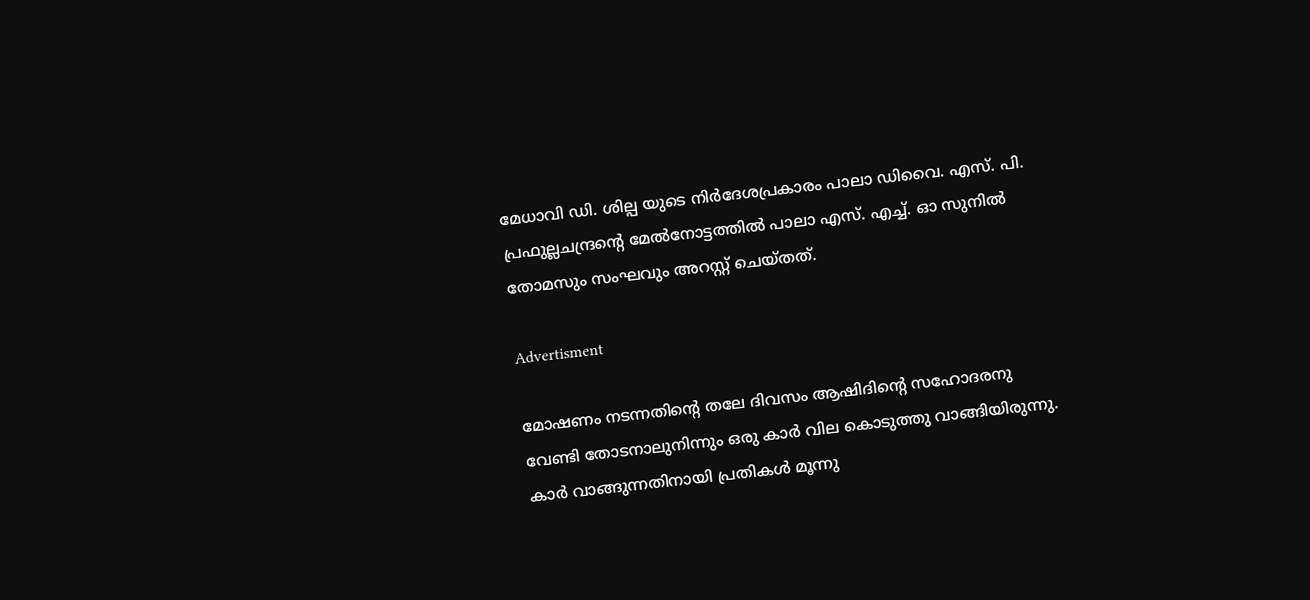മേധാവി ഡി. ശില്പ യുടെ നിർദേശപ്രകാരം പാലാ ഡിവൈ. എസ്. പി. പ്രഫുല്ലചന്ദ്രന്റെ മേൽനോട്ടത്തിൽ പാലാ എസ്. എച്ച്. ഓ സുനിൽ തോമസും സംഘവും അറസ്റ്റ് ചെയ്തത്.

Advertisment

മോഷണം നടന്നതിന്റെ തലേ ദിവസം ആഷിദിന്റെ സഹോദരനു വേണ്ടി തോടനാലുനിന്നും ഒരു കാർ വില കൊടുത്തു വാങ്ങിയിരുന്നു. കാർ വാങ്ങുന്നതിനായി പ്രതികൾ മൂന്നു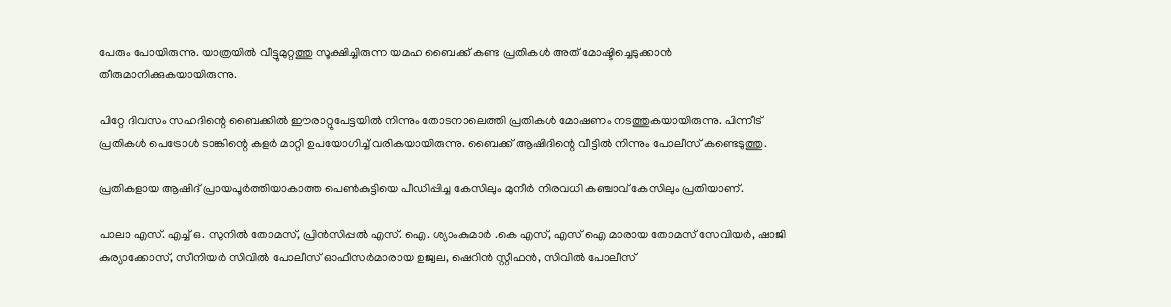പേരും പോയിരുന്നു. യാത്രയിൽ വീട്ടുമുറ്റത്തു സൂക്ഷിച്ചിരുന്ന യമഹ ബൈക്ക് കണ്ട പ്രതികൾ അത് മോഷ്ടിച്ചെടുക്കാൻ തീരുമാനിക്കുകയായിരുന്നു.

പിറ്റേ ദിവസം സഹദിന്റെ ബൈക്കിൽ ഈരാറ്റുപേട്ടയിൽ നിന്നും തോടനാലെത്തി പ്രതികൾ മോഷണം നടത്തുകയായിരുന്നു. പിന്നീട് പ്രതികൾ പെട്രോൾ ടാങ്കിന്റെ കളർ മാറ്റി ഉപയോഗിച്ച് വരികയായിരുന്നു. ബൈക്ക് ആഷിദിന്റെ വീട്ടിൽ നിന്നും പോലീസ് കണ്ടെടുത്തു.

പ്രതികളായ ആഷിദ് പ്രായപൂർത്തിയാകാത്ത പെൺകുട്ടിയെ പീഡിപ്പിച്ച കേസിലും മുനീർ നിരവധി കഞ്ചാവ് കേസിലും പ്രതിയാണ്.

പാലാ എസ്. എച്ച് ഒ. സുനിൽ തോമസ്, പ്രിൻസിപ്പൽ എസ്. ഐ. ശ്യാംകുമാർ .കെ എസ്, എസ് ഐ മാരായ തോമസ് സേവിയർ, ഷാജി കുര്യാക്കോസ്, സീനിയർ സിവിൽ പോലീസ് ഓഫീസർമാരായ ഉജ്വല, ഷെറിൻ സ്റ്റീഫൻ, സിവിൽ പോലീസ്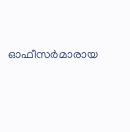ഓഫീസർമാരായ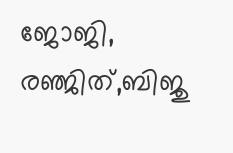ജോജി, രഞ്ജിത്,ബിജു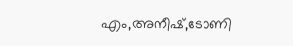എം,അനീഷ്,ടോണി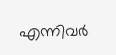എന്നിവർ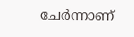ചേർന്നാണ്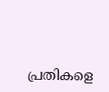പ്രതികളെ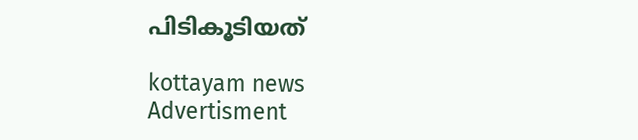പിടികൂടിയത്

kottayam news
Advertisment